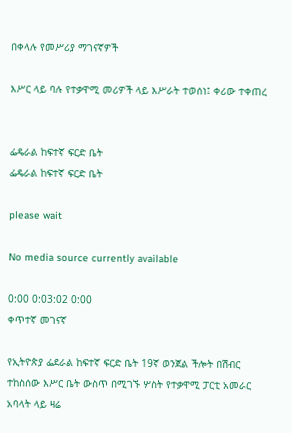በቀላሉ የመሥሪያ ማገናኛዎች

እሥር ላይ ባሉ የተቃዋሚ መሪዎች ላይ እሥራት ተወሰነ፤ ቀሪው ተቀጠረ


ፌዴራል ከፍተኛ ፍርድ ቤት
ፌዴራል ከፍተኛ ፍርድ ቤት

please wait

No media source currently available

0:00 0:03:02 0:00
ቀጥተኛ መገናኛ

የኢትዮጵያ ፌደራል ከፍተኛ ፍርድ ቤት 19ኛ ወንጀል ችሎት በሽብር ተከስሰው እሥር ቤት ውስጥ በሚገኙ ሦስት የተቃዋሚ ፓርቲ አመራር አባላት ላይ ዛሬ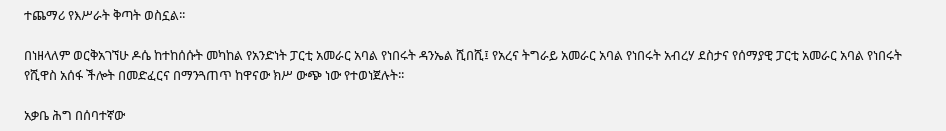ተጨማሪ የእሥራት ቅጣት ወስኗል፡፡

በነዘላለም ወርቅአገኘሁ ዶሴ ከተከሰሱት መካከል የአንድነት ፓርቲ አመራር አባል የነበሩት ዳንኤል ሺበሺ፤ የአረና ትግራይ አመራር አባል የነበሩት አብረሃ ደስታና የሰማያዊ ፓርቲ አመራር አባል የነበሩት የሺዋስ አሰፋ ችሎት በመድፈርና በማንጓጠጥ ከዋናው ክሥ ውጭ ነው የተወነጀሉት፡፡

አቃቤ ሕግ በሰባተኛው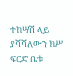ተከሣሽ ላይ ያሻሻለውን ክሥ ፍርድ ቤቱ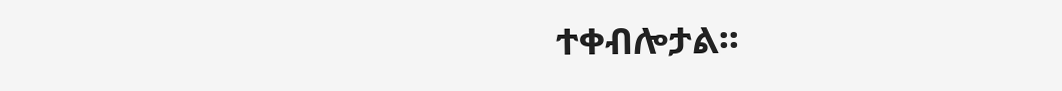ተቀብሎታል፡፡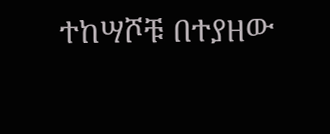ተከሣሾቹ በተያዘው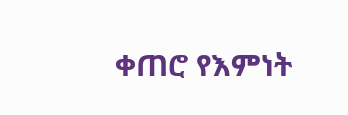ቀጠሮ የእምነት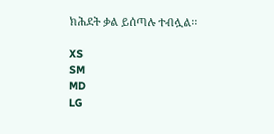ክሕደት ቃል ይሰጣሉ ተብሏል፡፡

XS
SM
MD
LG